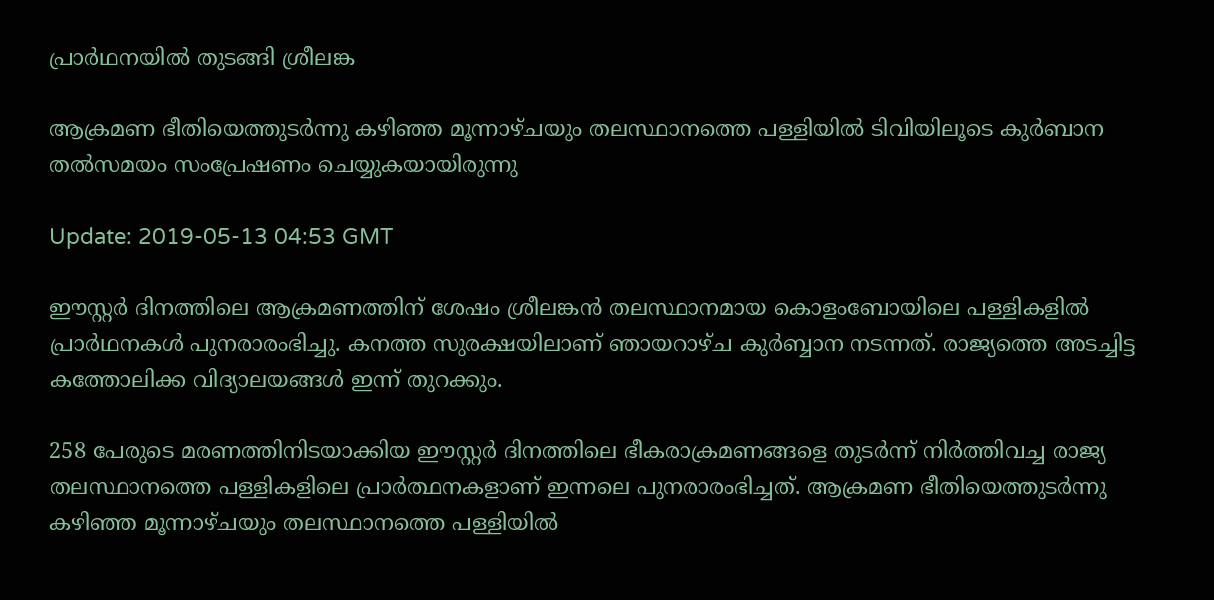പ്രാര്‍ഥനയില്‍ തുടങ്ങി ശ്രീലങ്ക

ആക്രമണ ഭീതിയെത്തുടർന്നു കഴിഞ്ഞ മൂന്നാഴ്ചയും തലസ്ഥാനത്തെ പള്ളിയില്‍ ടിവിയിലൂടെ കുർബാന തൽസമയം സംപ്രേഷണം ചെയ്യുകയായിരുന്നു

Update: 2019-05-13 04:53 GMT

ഈസ്റ്റര്‍ ദിനത്തിലെ ആക്രമണത്തിന് ശേഷം ശ്രീലങ്കന്‍ തലസ്ഥാനമായ കൊളംബോയിലെ പള്ളികളില്‍ പ്രാര്‍ഥനകള്‍ പുനരാരംഭിച്ചു. കനത്ത സുരക്ഷയിലാണ് ഞായറാഴ്ച കുര്‍ബ്ബാന നടന്നത്. രാജ്യത്തെ അടച്ചിട്ട കത്തോലിക്ക വിദ്യാലയങ്ങള്‍ ഇന്ന് തുറക്കും.

258 പേരുടെ മരണത്തിനിടയാക്കിയ ഈസ്റ്റര്‍ ദിനത്തിലെ ഭീകരാക്രമണങ്ങളെ തുടര്‍ന്ന് നിര്‍ത്തിവച്ച രാജ്യ തലസ്ഥാനത്തെ പള്ളികളിലെ പ്രാര്‍ത്ഥനകളാണ് ഇന്നലെ പുനരാരംഭിച്ചത്. ആക്രമണ ഭീതിയെത്തുടർന്നു കഴിഞ്ഞ മൂന്നാഴ്ചയും തലസ്ഥാനത്തെ പള്ളിയില്‍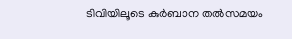ടിവിയിലൂടെ കുർബാന തൽസമയം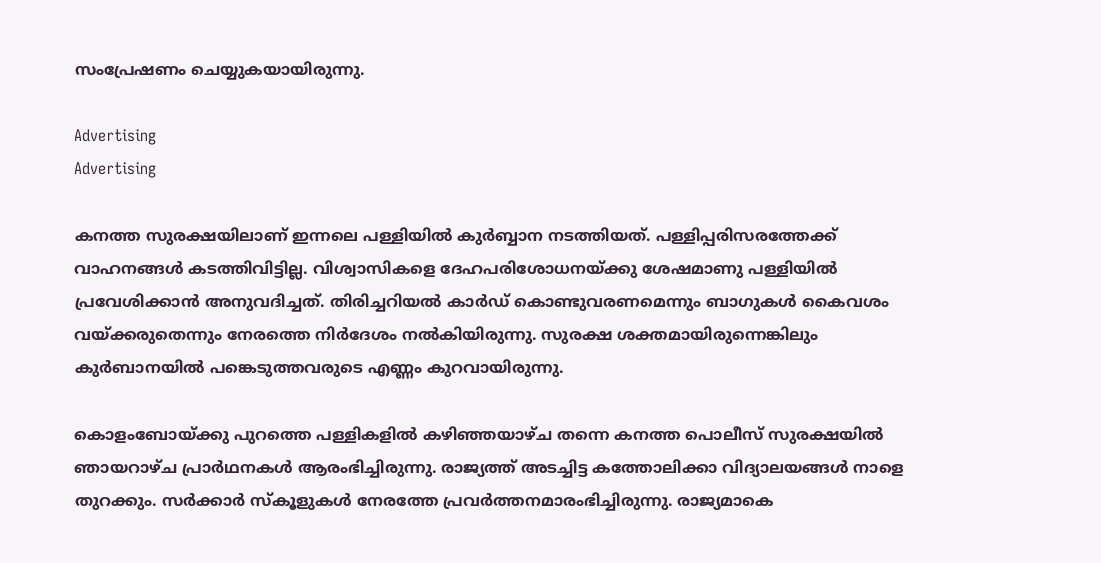സംപ്രേഷണം ചെയ്യുകയായിരുന്നു.

Advertising
Advertising

കനത്ത സുരക്ഷയിലാണ് ഇന്നലെ പള്ളിയില്‍ കുര്‍ബ്ബാന നടത്തിയത്. പള്ളിപ്പരിസരത്തേക്ക് വാഹനങ്ങൾ കടത്തിവിട്ടില്ല. വിശ്വാസികളെ ദേഹപരിശോധനയ്ക്കു ശേഷമാണു പള്ളിയില്‍ പ്രവേശിക്കാന്‍ അനുവദിച്ചത്. തിരിച്ചറിയൽ കാർഡ് കൊണ്ടുവരണമെന്നും ബാഗുകൾ കൈവശം വയ്ക്കരുതെന്നും നേരത്തെ നിര്‍ദേശം നല്‍കിയിരുന്നു. സുരക്ഷ ശക്തമായിരുന്നെങ്കിലും കുർബാനയിൽ പങ്കെടുത്തവരുടെ എണ്ണം കുറവായിരുന്നു.

കൊളംബോയ്ക്കു പുറത്തെ പള്ളികളിൽ കഴിഞ്ഞയാഴ്ച തന്നെ കനത്ത പൊലീസ് സുരക്ഷയിൽ ഞായറാഴ്ച പ്രാര്‍ഥനകള്‍ ആരംഭിച്ചിരുന്നു. രാജ്യത്ത് അടച്ചിട്ട കത്തോലിക്കാ വിദ്യാലയങ്ങൾ നാളെ തുറക്കും. സർക്കാർ സ്കൂളുകൾ നേരത്തേ പ്രവര്‍ത്തനമാരംഭിച്ചിരുന്നു. രാജ്യമാകെ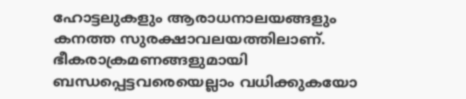ഹോട്ടലുകളും ആരാധനാലയങ്ങളും കനത്ത സുരക്ഷാവലയത്തിലാണ്. ഭീകരാക്രമണങ്ങളുമായി ബന്ധപ്പെട്ടവരെയെല്ലാം വധിക്കുകയോ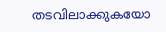തടവിലാക്കുകയോ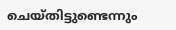ചെയ്തിട്ടുണ്ടെന്നും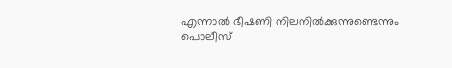എന്നാൽ ഭീഷണി നിലനിൽക്കുന്നുണ്ടെന്നും പൊലീസ്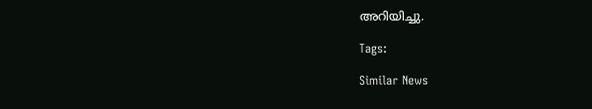അറിയിച്ചു.

Tags:

Similar News